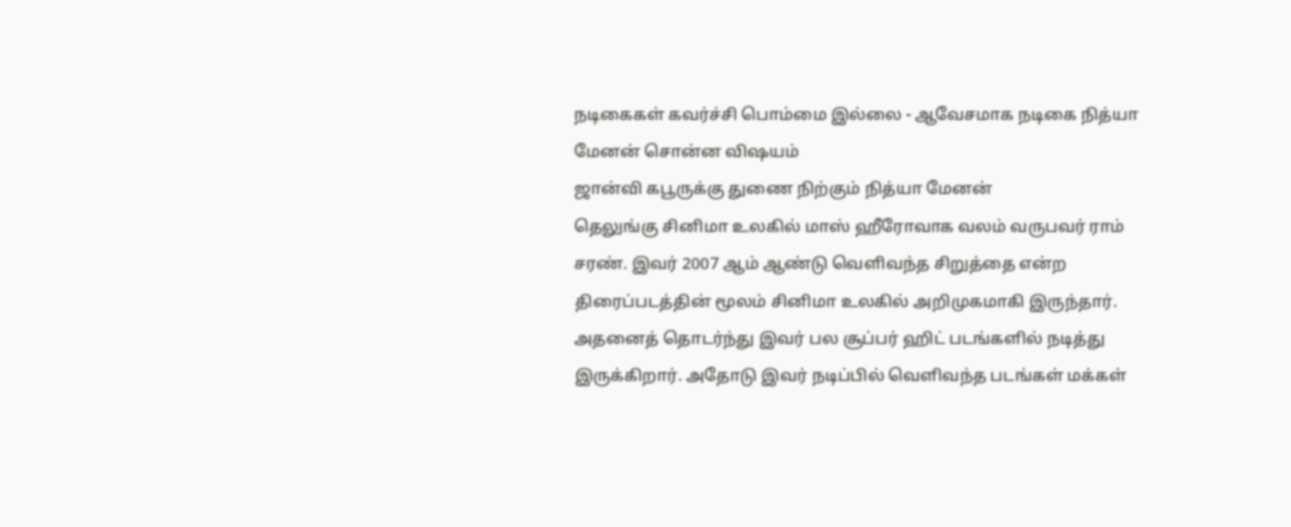நடிகைகள் கவர்ச்சி பொம்மை இல்லை - ஆவேசமாக நடிகை நித்யா மேனன் சொன்ன விஷயம்
ஜான்வி கபூருக்கு துணை நிற்கும் நித்யா மேனன்
தெலுங்கு சினிமா உலகில் மாஸ் ஹீரோவாக வலம் வருபவர் ராம் சரண். இவர் 2007 ஆம் ஆண்டு வெளிவந்த சிறுத்தை என்ற திரைப்படத்தின் மூலம் சினிமா உலகில் அறிமுகமாகி இருந்தார். அதனைத் தொடர்ந்து இவர் பல சூப்பர் ஹிட் படங்களில் நடித்து இருக்கிறார். அதோடு இவர் நடிப்பில் வெளிவந்த படங்கள் மக்கள்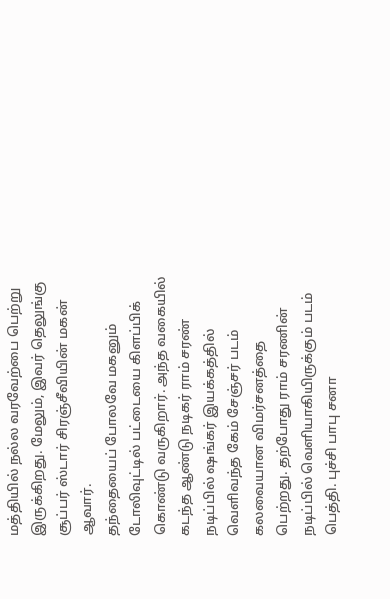மத்தியில் நல்ல வரவேற்பை பெற்று இருக்கிறது. மேலும், இவர் தெலுங்கு சூப்பர் ஸ்டார் சிரஞ்சீவியின் மகன் ஆவார்.
தந்தையைப் போலவே மகனும் டோலிவுட்டில் பட்டையை கிளப்பிக் கொண்டு வருகிறார். அந்த வகையில் கடந்த ஆண்டு நடிகர் ராம் சரண் நடிப்பில் ஷங்கர் இயக்கத்தில் வெளிவந்த கேம் சேஞ்சர் படம் கலவையான விமர்சனத்தை பெற்றது. தற்போது ராம் சரணின் நடிப்பில் வெளியாகியிருக்கும் படம் பெத்தி. புச்சி பாபு சனா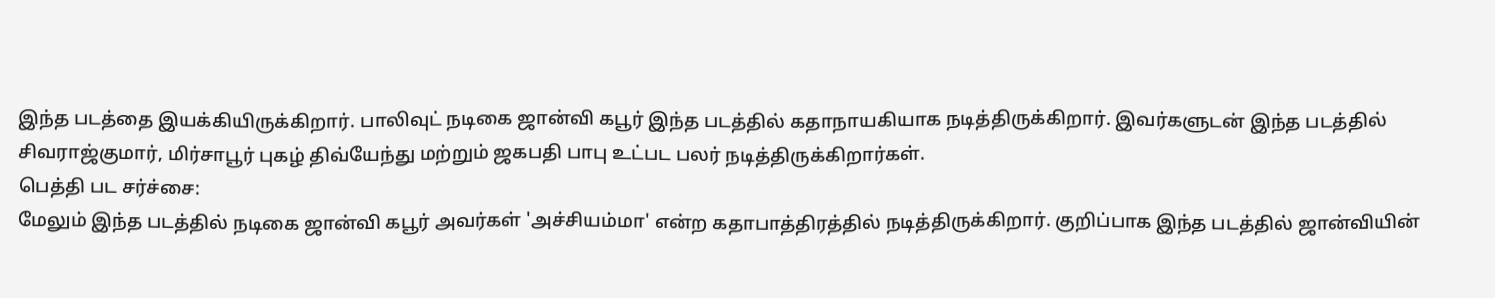இந்த படத்தை இயக்கியிருக்கிறார். பாலிவுட் நடிகை ஜான்வி கபூர் இந்த படத்தில் கதாநாயகியாக நடித்திருக்கிறார். இவர்களுடன் இந்த படத்தில் சிவராஜ்குமார், மிர்சாபூர் புகழ் திவ்யேந்து மற்றும் ஜகபதி பாபு உட்பட பலர் நடித்திருக்கிறார்கள்.
பெத்தி பட சர்ச்சை:
மேலும் இந்த படத்தில் நடிகை ஜான்வி கபூர் அவர்கள் 'அச்சியம்மா' என்ற கதாபாத்திரத்தில் நடித்திருக்கிறார். குறிப்பாக இந்த படத்தில் ஜான்வியின்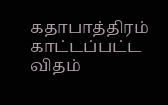கதாபாத்திரம் காட்டப்பட்ட விதம்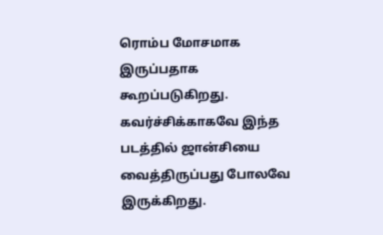ரொம்ப மோசமாக இருப்பதாக கூறப்படுகிறது. கவர்ச்சிக்காகவே இந்த படத்தில் ஜான்சியை வைத்திருப்பது போலவே இருக்கிறது.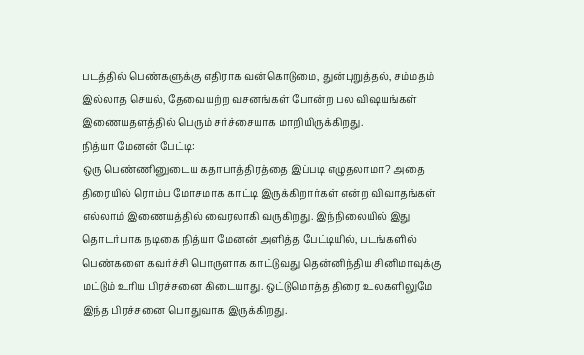படத்தில் பெண்களுக்கு எதிராக வன்கொடுமை, துன்புறுத்தல், சம்மதம் இல்லாத செயல், தேவையற்ற வசனங்கள் போன்ற பல விஷயங்கள் இணையதளத்தில் பெரும் சர்ச்சையாக மாறியிருக்கிறது.
நித்யா மேனன் பேட்டி:
ஒரு பெண்ணினுடைய கதாபாத்திரத்தை இப்படி எழுதலாமா? அதை திரையில் ரொம்ப மோசமாக காட்டி இருக்கிறார்கள் என்ற விவாதங்கள் எல்லாம் இணையத்தில் வைரலாகி வருகிறது. இந்நிலையில் இது தொடர்பாக நடிகை நித்யா மேனன் அளித்த பேட்டியில், படங்களில் பெண்களை கவர்ச்சி பொருளாக காட்டுவது தென்னிந்திய சினிமாவுக்கு மட்டும் உரிய பிரச்சனை கிடையாது. ஒட்டுமொத்த திரை உலகளிலுமே இந்த பிரச்சனை பொதுவாக இருக்கிறது.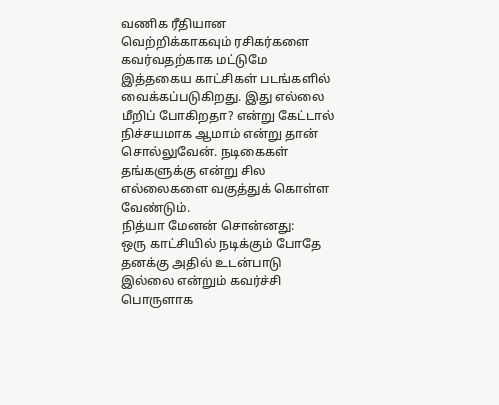வணிக ரீதியான வெற்றிக்காகவும் ரசிகர்களை கவர்வதற்காக மட்டுமே இத்தகைய காட்சிகள் படங்களில் வைக்கப்படுகிறது. இது எல்லை மீறிப் போகிறதா? என்று கேட்டால் நிச்சயமாக ஆமாம் என்று தான் சொல்லுவேன். நடிகைகள் தங்களுக்கு என்று சில எல்லைகளை வகுத்துக் கொள்ள வேண்டும்.
நித்யா மேனன் சொன்னது:
ஒரு காட்சியில் நடிக்கும் போதே தனக்கு அதில் உடன்பாடு இல்லை என்றும் கவர்ச்சி பொருளாக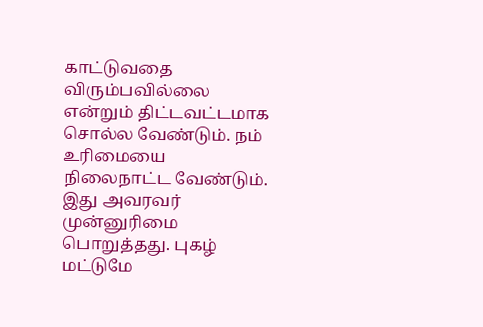காட்டுவதை விரும்பவில்லை என்றும் திட்டவட்டமாக சொல்ல வேண்டும். நம் உரிமையை நிலைநாட்ட வேண்டும். இது அவரவர் முன்னுரிமை பொறுத்தது. புகழ் மட்டுமே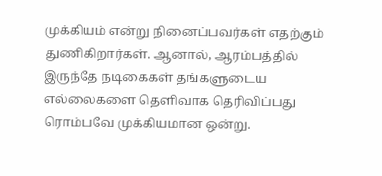முக்கியம் என்று நினைப்பவர்கள் எதற்கும் துணிகிறார்கள். ஆனால், ஆரம்பத்தில் இருந்தே நடிகைகள் தங்களுடைய எல்லைகளை தெளிவாக தெரிவிப்பது ரொம்பவே முக்கியமான ஒன்று.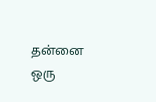தன்னை ஒரு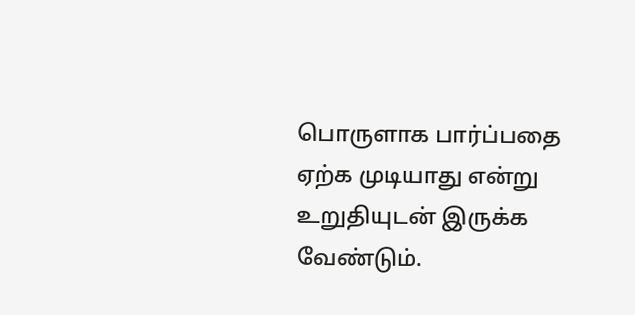பொருளாக பார்ப்பதை ஏற்க முடியாது என்று உறுதியுடன் இருக்க வேண்டும்.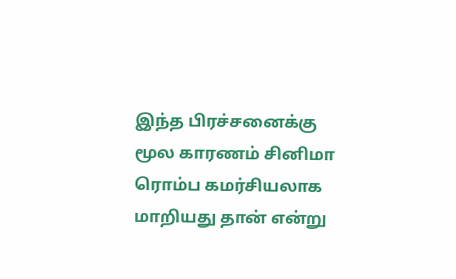இந்த பிரச்சனைக்கு மூல காரணம் சினிமா ரொம்ப கமர்சியலாக மாறியது தான் என்று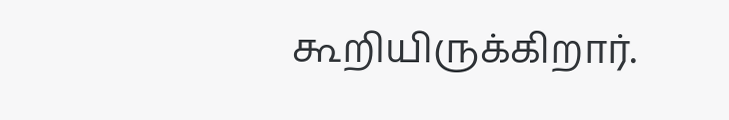கூறியிருக்கிறார்.